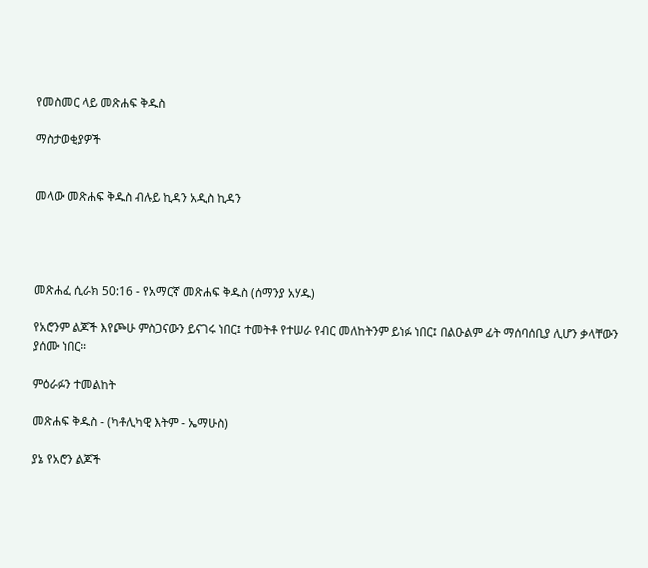የመስመር ላይ መጽሐፍ ቅዱስ

ማስታወቂያዎች


መላው መጽሐፍ ቅዱስ ብሉይ ኪዳን አዲስ ኪዳን




መጽሐፈ ሲራክ 50:16 - የአማርኛ መጽሐፍ ቅዱስ (ሰማንያ አሃዱ)

የአሮንም ልጆች እየጮሁ ምስጋናውን ይናገሩ ነበር፤ ተመትቶ የተሠራ የብር መለከትንም ይነፉ ነበር፤ በልዑልም ፊት ማሰባሰቢያ ሊሆን ቃላቸውን ያሰሙ ነበር።

ምዕራፉን ተመልከት

መጽሐፍ ቅዱስ - (ካቶሊካዊ እትም - ኤማሁስ)

ያኔ የአሮን ልጆች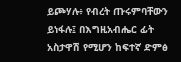ይጮሃሉ፥ የብረት ጡሩምባቸውን ይነፋሉ፤ በእግዚአብሔር ፊት አስታዋሽ የሚሆን ከፍተኛ ድምፅ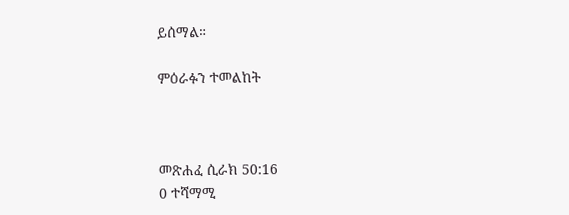ይሰማል።

ምዕራፉን ተመልከት



መጽሐፈ ሲራክ 50:16
0 ተሻማሚ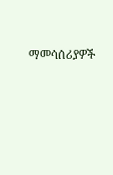ማመሳሰሪያዎች